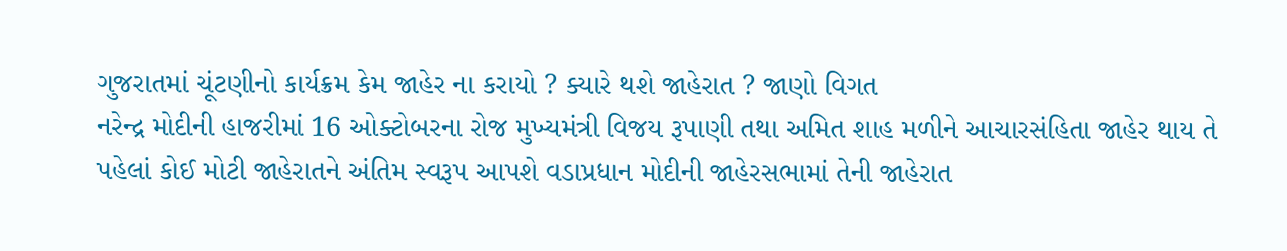ગુજરાતમાં ચૂંટણીનો કાર્યક્રમ કેમ જાહેર ના કરાયો ? ક્યારે થશે જાહેરાત ? જાણો વિગત
નરેન્દ્ર મોદીની હાજરીમાં 16 ઓક્ટોબરના રોજ મુખ્યમંત્રી વિજય રૂપાણી તથા અમિત શાહ મળીને આચારસંહિતા જાહેર થાય તે પહેલાં કોઈ મોટી જાહેરાતને અંતિમ સ્વરૂપ આપશે વડાપ્રધાન મોદીની જાહેરસભામાં તેની જાહેરાત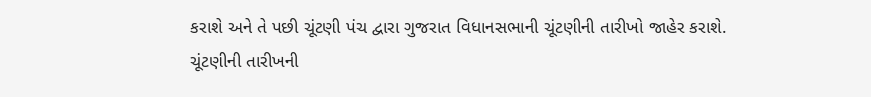કરાશે અને તે પછી ચૂંટણી પંચ દ્વારા ગુજરાત વિધાનસભાની ચૂંટણીની તારીખો જાહેર કરાશે.
ચૂંટણીની તારીખની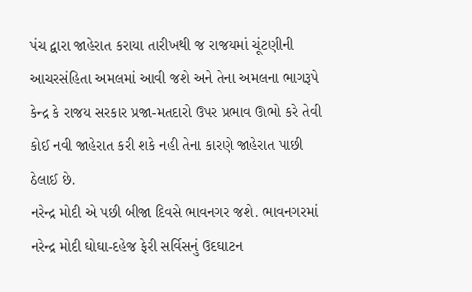પંચ દ્વારા જાહેરાત કરાયા તારીખથી જ રાજયમાં ચૂંટણીની આચરસંહિતા અમલમાં આવી જશે અને તેના અમલના ભાગરૂપે કેન્દ્ર કે રાજય સરકાર પ્રજા-મતદારો ઉપર પ્રભાવ ઊભો કરે તેવી કોઈ નવી જાહેરાત કરી શકે નહી તેના કારણે જાહેરાત પાછી ઠેલાઈ છે.
નરેન્દ્ર મોદી એ પછી બીજા દિવસે ભાવનગર જશે. ભાવનગરમાં નરેન્દ્ર મોદી ઘોઘા-દહેજ ફેરી સર્વિસનું ઉદઘાટન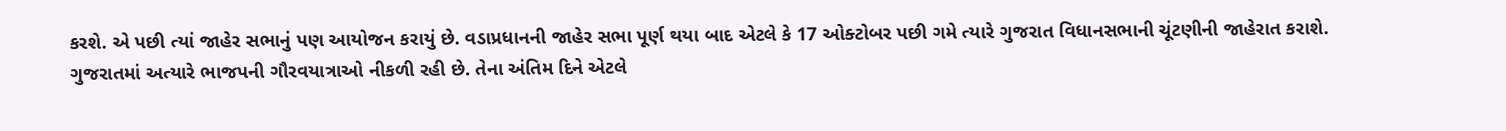કરશે. એ પછી ત્યાં જાહેર સભાનું પણ આયોજન કરાયું છે. વડાપ્રધાનની જાહેર સભા પૂર્ણ થયા બાદ એટલે કે 17 ઓક્ટોબર પછી ગમે ત્યારે ગુજરાત વિધાનસભાની ચૂંટણીની જાહેરાત કરાશે.
ગુજરાતમાં અત્યારે ભાજપની ગૌરવયાત્રાઓ નીકળી રહી છે. તેના અંતિમ દિને એટલે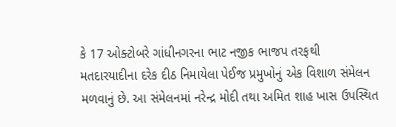કે 17 ઓક્ટોબરે ગાંધીનગરના ભાટ નજીક ભાજપ તરફથી મતદારયાદીના દરેક દીઠ નિમાયેલા પેઈજ પ્રમુખોનું એક વિશાળ સંમેલન મળવાનું છે. આ સંમેલનમાં નરેન્દ્ર મોદી તથા અમિત શાહ ખાસ ઉપસ્થિત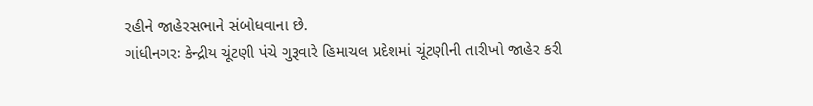રહીને જાહેરસભાને સંબોધવાના છે.
ગાંધીનગરઃ કેન્દ્રીય ચૂંટણી પંચે ગુરૂવારે હિમાચલ પ્રદેશમાં ચૂંટણીની તારીખો જાહેર કરી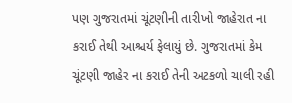પણ ગુજરાતમાં ચૂંટણીની તારીખો જાહેરાત ના કરાઈ તેથી આશ્ચર્ય ફેલાયું છે. ગુજરાતમાં કેમ ચૂંટણી જાહેર ના કરાઈ તેની અટકળો ચાલી રહી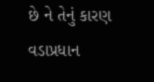છે ને તેનું કારણ વડાપ્રધાન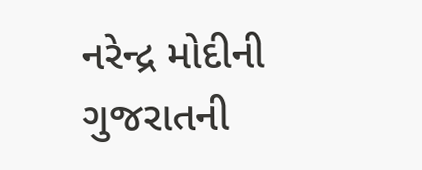નરેન્દ્ર મોદીની ગુજરાતની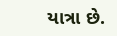યાત્રા છે.